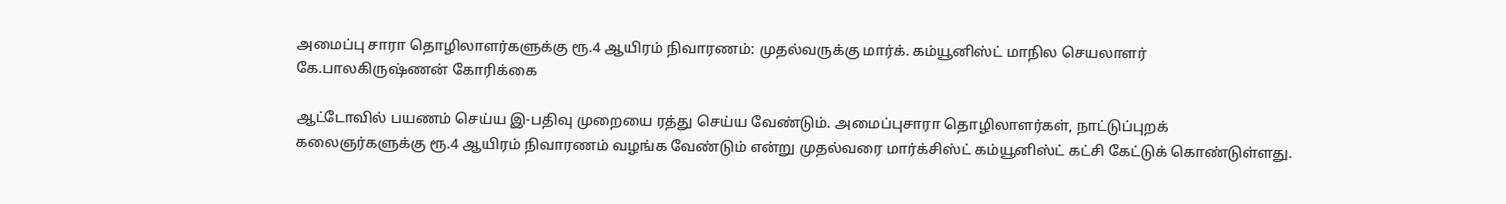அமைப்பு சாரா தொழிலாளர்களுக்கு ரூ.4 ஆயிரம் நிவாரணம்: முதல்வருக்கு மார்க். கம்யூனிஸ்ட் மாநில செயலாளர் கே.பாலகிருஷ்ணன் கோரிக்கை

ஆட்டோவில் பயணம் செய்ய இ-பதிவு முறையை ரத்து செய்ய வேண்டும். அமைப்புசாரா தொழிலாளர்கள், நாட்டுப்புறக் கலைஞர்களுக்கு ரூ.4 ஆயிரம் நிவாரணம் வழங்க வேண்டும் என்று முதல்வரை மார்க்சிஸ்ட் கம்யூனிஸ்ட் கட்சி கேட்டுக் கொண்டுள்ளது.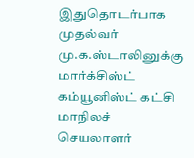இதுதொடர்பாக முதல்வர் மு.க.ஸ்டாலினுக்கு மார்க்சிஸ்ட் கம்யூனிஸ்ட் கட்சி மாநிலச் செயலாளர்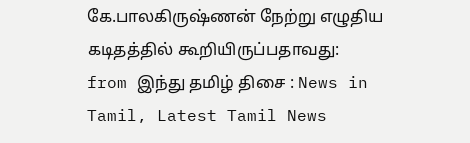கே.பாலகிருஷ்ணன் நேற்று எழுதிய கடிதத்தில் கூறியிருப்பதாவது:
from இந்து தமிழ் திசை : News in Tamil, Latest Tamil News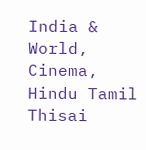India & World, Cinema, Hindu Tamil Thisai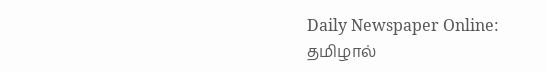Daily Newspaper Online: தமிழால்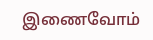இணைவோம்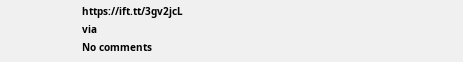https://ift.tt/3gv2jcL
via
No comments